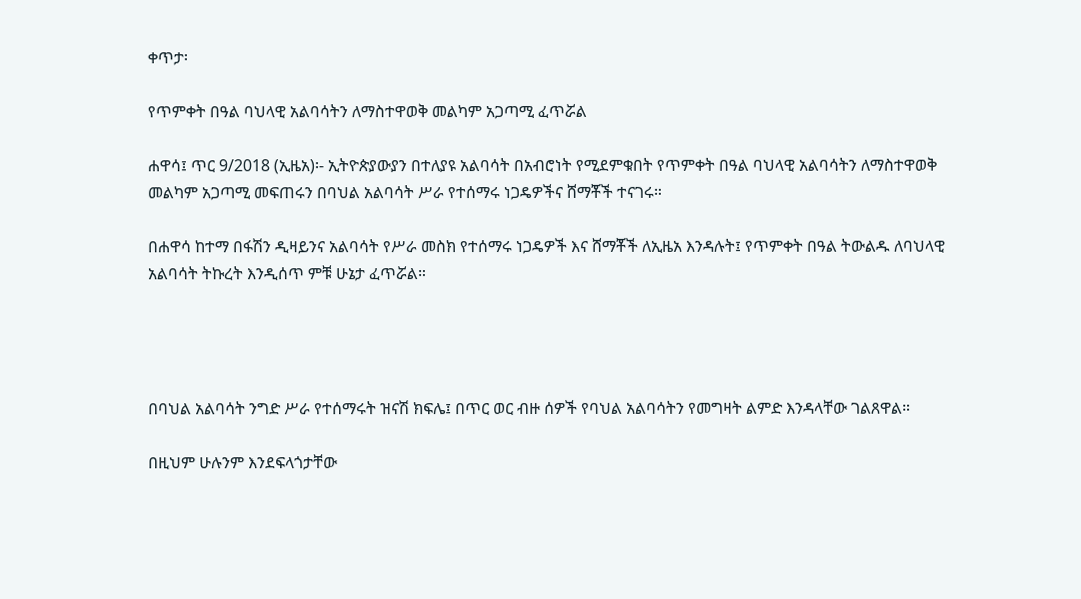ቀጥታ፡

የጥምቀት በዓል ባህላዊ አልባሳትን ለማስተዋወቅ መልካም አጋጣሚ ፈጥሯል

ሐዋሳ፤ ጥር 9/2018 (ኢዜአ)፡- ኢትዮጵያውያን በተለያዩ አልባሳት በአብሮነት የሚደምቁበት የጥምቀት በዓል ባህላዊ አልባሳትን ለማስተዋወቅ መልካም አጋጣሚ መፍጠሩን በባህል አልባሳት ሥራ የተሰማሩ ነጋዴዎችና ሸማቾች ተናገሩ።

በሐዋሳ ከተማ በፋሽን ዲዛይንና አልባሳት የሥራ መስክ የተሰማሩ ነጋዴዎች እና ሸማቾች ለኢዜአ እንዳሉት፤ የጥምቀት በዓል ትውልዱ ለባህላዊ አልባሳት ትኩረት እንዲሰጥ ምቹ ሁኔታ ፈጥሯል።




በባህል አልባሳት ንግድ ሥራ የተሰማሩት ዝናሽ ክፍሌ፤ በጥር ወር ብዙ ሰዎች የባህል አልባሳትን የመግዛት ልምድ እንዳላቸው ገልጸዋል።

በዚህም ሁሉንም እንደፍላጎታቸው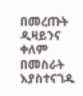በመረጡት ዲዛይንና ቀለም በመስራት እያስተናገዱ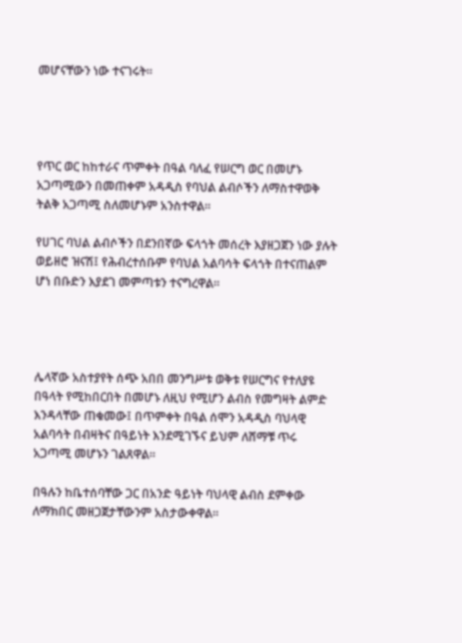መሆናቸውን ነው ተናገሩት።




የጥር ወር ከከተራና ጥምቀት በዓል ባለፈ የሠርግ ወር በመሆኑ አጋጣሚውን በመጠቀም አዳዲስ የባህል ልብሶችን ለማስተዋወቅ ትልቅ አጋጣሚ ስለመሆኑም አንስተዋል።

የሀገር ባህል ልብሶችን በደንበኛው ፍላጎት መሰረት እያዘጋጀን ነው ያሉት ወይዘሮ ዝናሽ፤ የሕብረተሰቡም የባህል አልባሳት ፍላጎት በተናጠልም ሆነ በቡድን እያደገ መምጣቱን ተናግረዋል።




ሌላኛው አስተያየት ሰጭ አበበ መንግሥቱ ወቅቱ የሠርግና የተለያዩ በዓላት የሚከበርበት በመሆኑ ለዚህ የሚሆን ልብስ የመግዛት ልምድ እንዳላቸው ጠቁመው፤ በጥምቀት በዓል ሰሞን አዳዲስ ባህላዊ አልባሳት በብዛትና በዓይነት እንደሚገኙና ይህም ለሸማቹ ጥሩ አጋጣሚ መሆኑን ገልጸዋል።

በዓሉን ከቤተሰባቸው ጋር በአንድ ዓይነት ባህላዊ ልብስ ደምቀው ለማክበር መዘጋጀታቸውንም አስታውቀዋል።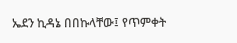ኤደን ኪዳኔ በበኩላቸው፤ የጥምቀት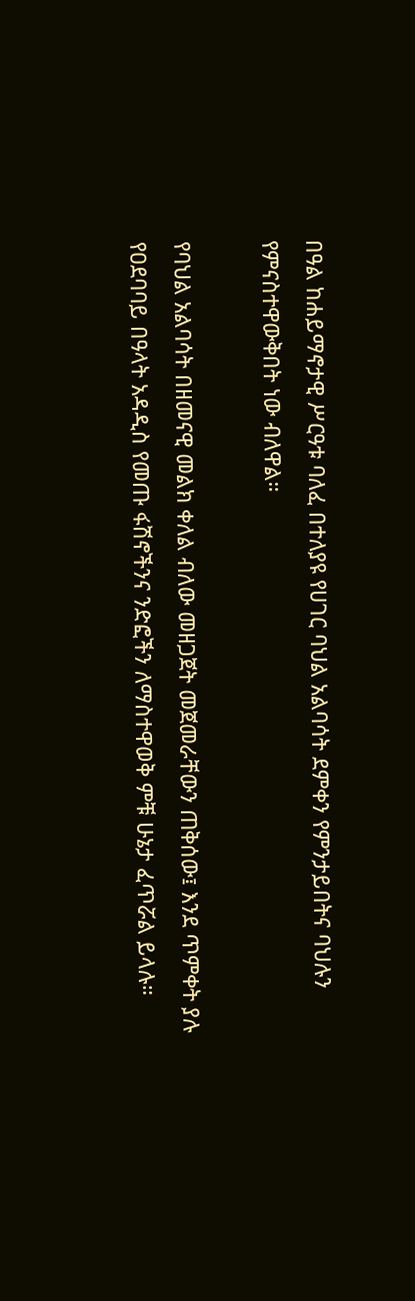በዓል ከሐይማኖታዊ ሥርዓቱ ባለፈ በተለያዩ የሀገር ባህል አልባሳት ደምቀን የምንታይበትና ባህሉን የምናስተዋውቅበት ነው ብለዋል።

የባህል አልባሳት በዘመናዊ መልክ ቀለል ብለው መዘጋጀት መጀመራቸውን ጠቅሰው፤ እንደ ጥምቀት ያሉ የዐደባባይ በዓላት አዳዲስ የመጡ ፋሽኖችንና ንድፎችን ለማስተዋወቅ ምቹ ሁኔታ ፈጥሯል ይላሉ።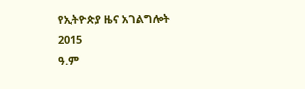የኢትዮጵያ ዜና አገልግሎት
2015
ዓ.ም